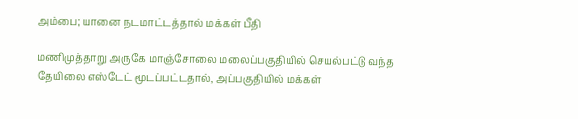அம்பை; யானை நடமாட்டத்தால் மக்கள் பீதி

மணிமுத்தாறு அருகே மாஞ்சோலை மலைப்பகுதியில் செயல்பட்டு வந்த தேயிலை எஸ்டேட் மூடப்பட்டதால், அப்பகுதியில் மக்கள்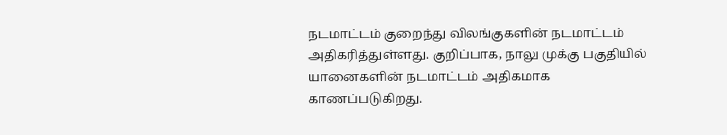நடமாட்டம் குறைந்து விலங்குகளின் நடமாட்டம் அதிகரித்துள்ளது. குறிப்பாக, நாலு முக்கு பகுதியில் யானைகளின் நடமாட்டம் அதிகமாக காணப்படுகிறது.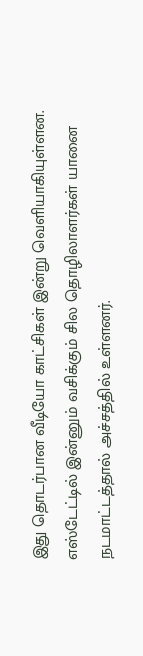இது தொடர்பான வீடியோ காட்சிகள் இன்று வெளியாகியுள்ளன. எஸ்டேட்டில் இன்னும் வசிக்கும் சில தொழிலாளர்கள் யானை நடமாட்டத்தால் அச்சத்தில் உள்ளனர்.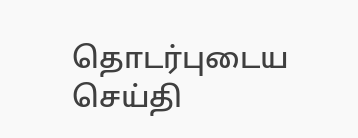தொடர்புடைய செய்தி